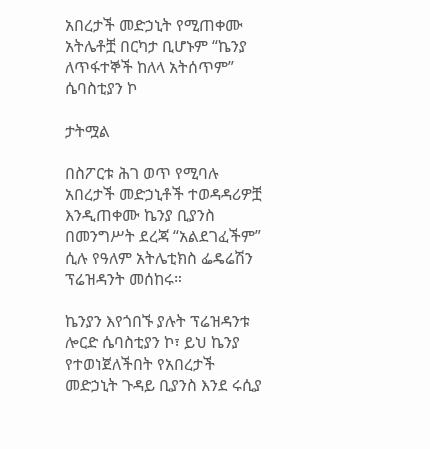አበረታች መድኃኒት የሚጠቀሙ አትሌቶቿ በርካታ ቢሆኑም “ኬንያ ለጥፋተኞች ከለላ አትሰጥም” ሴባስቲያን ኮ

ታትሟል

በስፖርቱ ሕገ ወጥ የሚባሉ አበረታች መድኃኒቶች ተወዳዳሪዎቿ እንዲጠቀሙ ኬንያ ቢያንስ በመንግሥት ደረጃ “አልደገፈችም” ሲሉ የዓለም አትሌቲክስ ፌዴሬሽን ፕሬዝዳንት መሰከሩ።

ኬንያን እየጎበኙ ያሉት ፕሬዝዳንቱ ሎርድ ሴባስቲያን ኮ፣ ይህ ኬንያ የተወነጀለችበት የአበረታች መድኃኒት ጉዳይ ቢያንስ እንደ ሩሲያ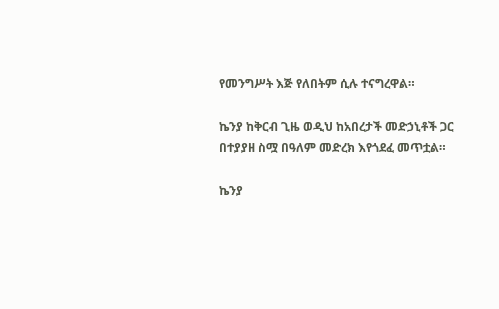የመንግሥት እጅ የለበትም ሲሉ ተናግረዋል።

ኬንያ ከቅርብ ጊዜ ወዲህ ከአበረታች መድኃኒቶች ጋር በተያያዘ ስሟ በዓለም መድረክ እየጎደፈ መጥቷል።

ኬንያ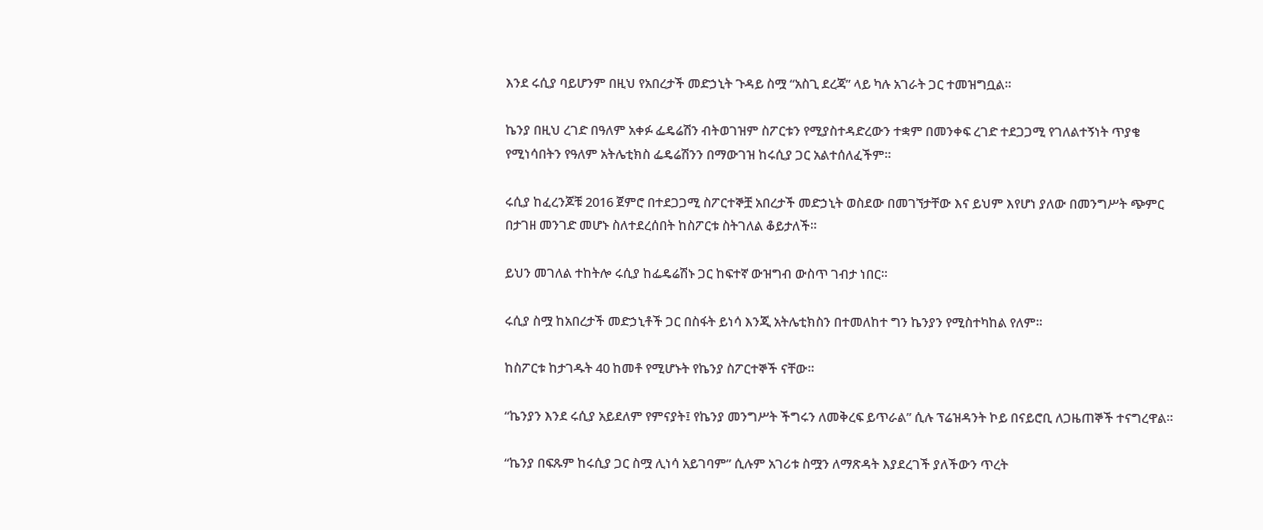እንደ ሩሲያ ባይሆንም በዚህ የአበረታች መድኃኒት ጉዳይ ስሟ “አስጊ ደረጃ” ላይ ካሉ አገራት ጋር ተመዝግቧል።

ኬንያ በዚህ ረገድ በዓለም አቀፉ ፌዴሬሽን ብትወገዝም ስፖርቱን የሚያስተዳድረውን ተቋም በመንቀፍ ረገድ ተደጋጋሚ የገለልተኝነት ጥያቄ የሚነሳበትን የዓለም አትሌቲክስ ፌዴሬሽንን በማውገዝ ከሩሲያ ጋር አልተሰለፈችም።

ሩሲያ ከፈረንጆቹ 2016 ጀምሮ በተደጋጋሚ ስፖርተኞቿ አበረታች መድኃኒት ወስደው በመገኘታቸው እና ይህም እየሆነ ያለው በመንግሥት ጭምር በታገዘ መንገድ መሆኑ ስለተደረሰበት ከስፖርቱ ስትገለል ቆይታለች።

ይህን መገለል ተከትሎ ሩሲያ ከፌዴሬሽኑ ጋር ከፍተኛ ውዝግብ ውስጥ ገብታ ነበር።

ሩሲያ ስሟ ከአበረታች መድኃኒቶች ጋር በስፋት ይነሳ እንጂ አትሌቲክስን በተመለከተ ግን ኬንያን የሚስተካከል የለም።

ከስፖርቱ ከታገዱት 40 ከመቶ የሚሆኑት የኬንያ ስፖርተኞች ናቸው።

“ኬንያን እንደ ሩሲያ አይደለም የምናያት፤ የኬንያ መንግሥት ችግሩን ለመቅረፍ ይጥራል” ሲሉ ፕሬዝዳንት ኮይ በናይሮቢ ለጋዜጠኞች ተናግረዋል።

“ኬንያ በፍጹም ከሩሲያ ጋር ስሟ ሊነሳ አይገባም” ሲሉም አገሪቱ ስሟን ለማጽዳት እያደረገች ያለችውን ጥረት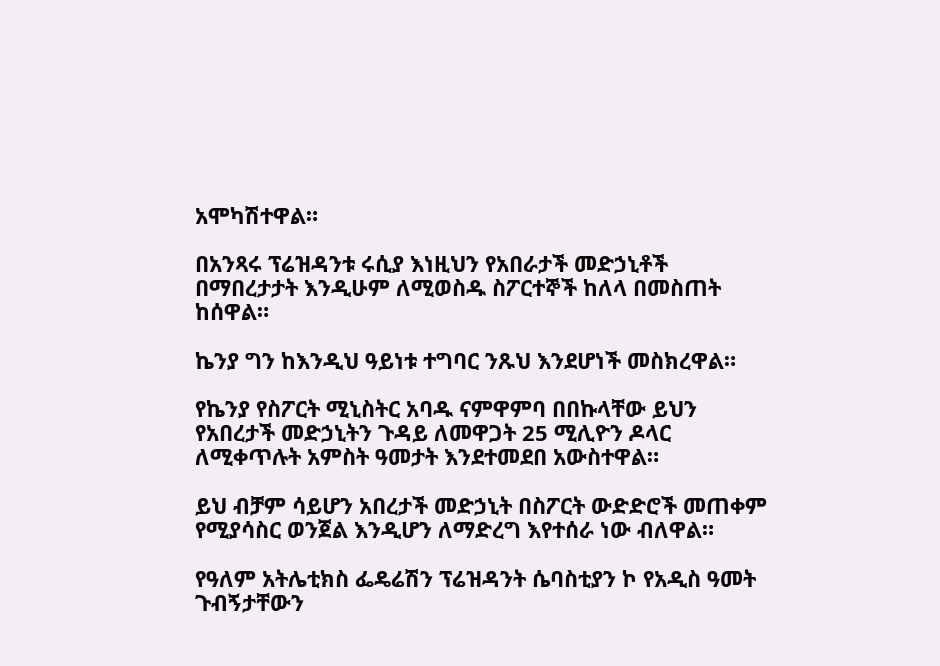አሞካሽተዋል።

በአንጻሩ ፕሬዝዳንቱ ሩሲያ እነዚህን የአበራታች መድኃኒቶች በማበረታታት እንዲሁም ለሚወስዱ ስፖርተኞች ከለላ በመስጠት ከሰዋል።

ኬንያ ግን ከእንዲህ ዓይነቱ ተግባር ንጹህ እንደሆነች መስክረዋል።

የኬንያ የስፖርት ሚኒስትር አባዱ ናምዋምባ በበኩላቸው ይህን የአበረታች መድኃኒትን ጉዳይ ለመዋጋት 25 ሚሊዮን ዶላር ለሚቀጥሉት አምስት ዓመታት እንደተመደበ አውስተዋል።

ይህ ብቻም ሳይሆን አበረታች መድኃኒት በስፖርት ውድድሮች መጠቀም የሚያሳስር ወንጀል እንዲሆን ለማድረግ እየተሰራ ነው ብለዋል።

የዓለም አትሌቲክስ ፌዴሬሽን ፕሬዝዳንት ሴባስቲያን ኮ የአዲስ ዓመት ጉብኝታቸውን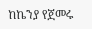ከኬንያ የጀመሩ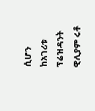ሲሆን ከአገሪቱ ፕሬዝዳንት ዊሊያም ሩቶ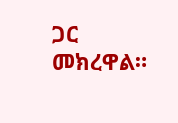ጋር መክረዋል።